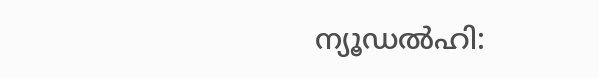ന്യൂഡൽഹി: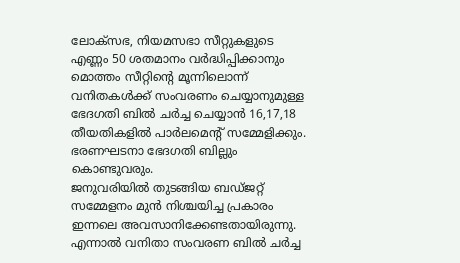ലോക്സഭ, നിയമസഭാ സീറ്റുകളുടെ എണ്ണം 50 ശതമാനം വർദ്ധിപ്പിക്കാനും മൊത്തം സീറ്റിന്റെ മൂന്നിലൊന്ന് വനിതകൾക്ക് സംവരണം ചെയ്യാനുമുള്ള ഭേദഗതി ബിൽ ചർച്ച ചെയ്യാൻ 16,17,18 തീയതികളിൽ പാർലമെന്റ് സമ്മേളിക്കും. ഭരണഘടനാ ഭേദഗതി ബില്ലും കൊണ്ടുവരും.
ജനുവരിയിൽ തുടങ്ങിയ ബഡ്ജറ്റ് സമ്മേളനം മുൻ നിശ്ചയിച്ച പ്രകാരം ഇന്നലെ അവസാനിക്കേണ്ടതായിരുന്നു. എന്നാൽ വനിതാ സംവരണ ബിൽ ചർച്ച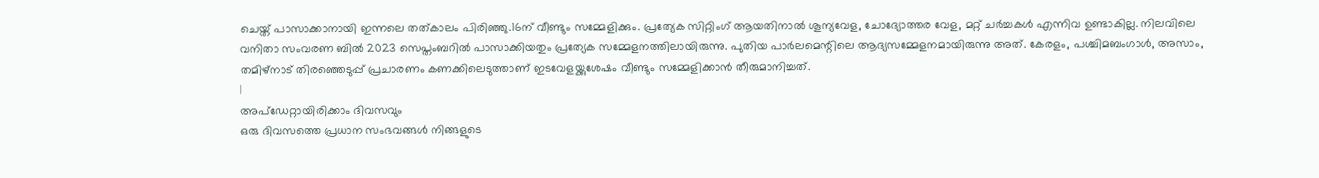ചെയ്ത് പാസാക്കാനായി ഇന്നലെ തത്കാലം പിരിഞ്ഞു.16ന് വീണ്ടും സമ്മേളിക്കും. പ്രത്യേക സിറ്റിംഗ് ആയതിനാൽ ശൂന്യവേള, ചോദ്യോത്തര വേള, മറ്റ് ചർച്ചകൾ എന്നിവ ഉണ്ടാകില്ല. നിലവിലെ വനിതാ സംവരണ ബിൽ 2023 സെപ്തംബറിൽ പാസാക്കിയതും പ്രത്യേക സമ്മേളനത്തിലായിരുന്നു. പുതിയ പാർലമെന്റിലെ ആദ്യസമ്മേളനമായിരുന്നു അത്. കേരളം, പശ്ചിമബംഗാൾ, അസാം, തമിഴ്നാട് തിരഞ്ഞെടുപ്പ് പ്രചാരണം കണക്കിലെടുത്താണ് ഇടവേളയ്ക്കുശേഷം വീണ്ടും സമ്മേളിക്കാൻ തീരുമാനിച്ചത്.
|
അപ്ഡേറ്റായിരിക്കാം ദിവസവും
ഒരു ദിവസത്തെ പ്രധാന സംഭവങ്ങൾ നിങ്ങളുടെ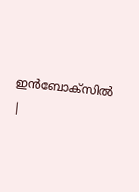ഇൻബോക്സിൽ |